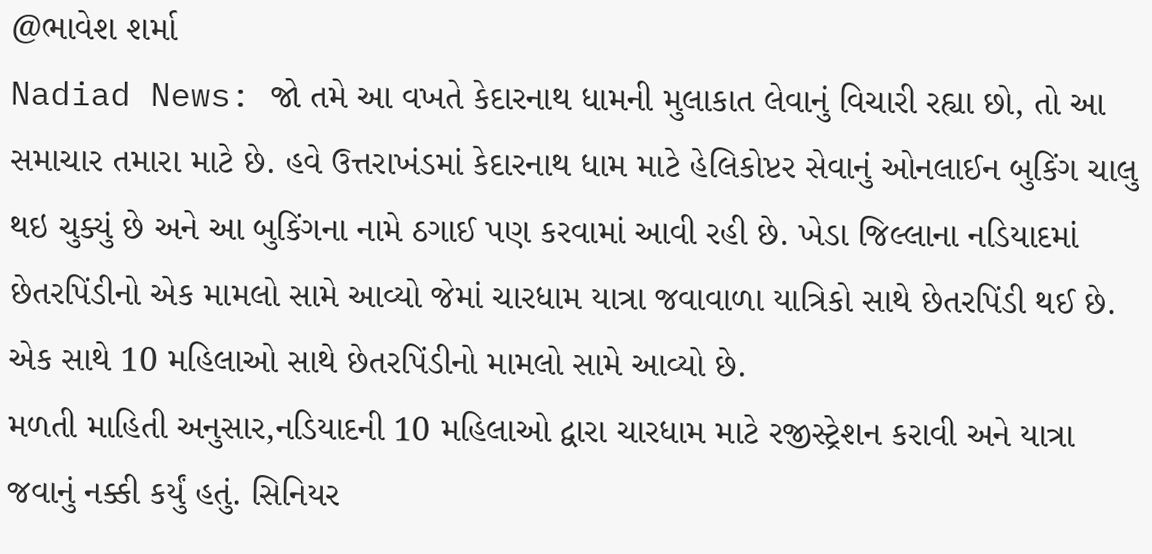@ભાવેશ શર્મા
Nadiad News: જો તમે આ વખતે કેદારનાથ ધામની મુલાકાત લેવાનું વિચારી રહ્યા છો, તો આ સમાચાર તમારા માટે છે. હવે ઉત્તરાખંડમાં કેદારનાથ ધામ માટે હેલિકોપ્ટર સેવાનું ઓનલાઈન બુકિંગ ચાલુ થઇ ચુક્યું છે અને આ બુકિંગના નામે ઠગાઈ પણ કરવામાં આવી રહી છે. ખેડા જિલ્લાના નડિયાદમાં છેતરપિંડીનો એક મામલો સામે આવ્યો જેમાં ચારધામ યાત્રા જવાવાળા યાત્રિકો સાથે છેતરપિંડી થઈ છે. એક સાથે 10 મહિલાઓ સાથે છેતરપિંડીનો મામલો સામે આવ્યો છે.
મળતી માહિતી અનુસાર,નડિયાદની 10 મહિલાઓ દ્વારા ચારધામ માટે રજીસ્ટ્રેશન કરાવી અને યાત્રા જવાનું નક્કી કર્યું હતું. સિનિયર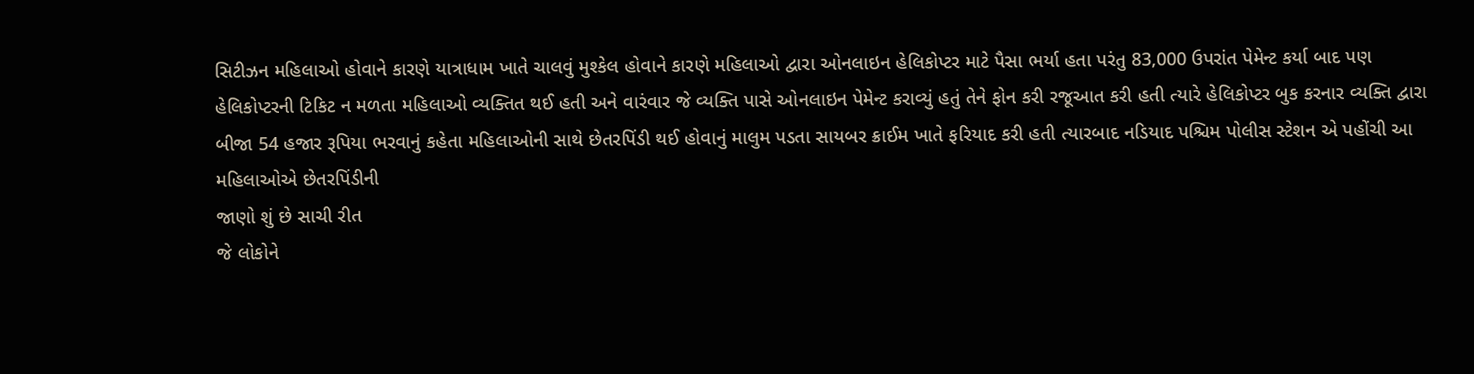સિટીઝન મહિલાઓ હોવાને કારણે યાત્રાધામ ખાતે ચાલવું મુશ્કેલ હોવાને કારણે મહિલાઓ દ્વારા ઓનલાઇન હેલિકોપ્ટર માટે પૈસા ભર્યા હતા પરંતુ 83,000 ઉપરાંત પેમેન્ટ કર્યા બાદ પણ હેલિકોપ્ટરની ટિકિટ ન મળતા મહિલાઓ વ્યક્તિત થઈ હતી અને વારંવાર જે વ્યક્તિ પાસે ઓનલાઇન પેમેન્ટ કરાવ્યું હતું તેને ફોન કરી રજૂઆત કરી હતી ત્યારે હેલિકોપ્ટર બુક કરનાર વ્યક્તિ દ્વારા બીજા 54 હજાર રૂપિયા ભરવાનું કહેતા મહિલાઓની સાથે છેતરપિંડી થઈ હોવાનું માલુમ પડતા સાયબર ક્રાઈમ ખાતે ફરિયાદ કરી હતી ત્યારબાદ નડિયાદ પશ્ચિમ પોલીસ સ્ટેશન એ પહોંચી આ મહિલાઓએ છેતરપિંડીની
જાણો શું છે સાચી રીત
જે લોકોને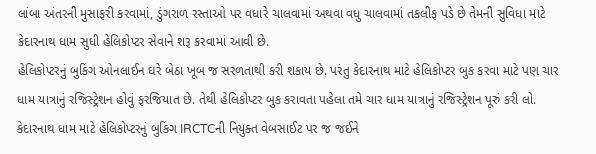લાંબા અંતરની મુસાફરી કરવામાં, ડુંગરાળ રસ્તાઓ પર વધારે ચાલવામાં અથવા વધુ ચાલવામાં તકલીફ પડે છે તેમની સુવિધા માટે કેદારનાથ ધામ સુધી હેલિકોપ્ટર સેવાને શરૂ કરવામાં આવી છે.
હેલિકોપ્ટરનું બુકિંગ ઓનલાઈન ઘરે બેઠા ખૂબ જ સરળતાથી કરી શકાય છે. પરંતુ કેદારનાથ માટે હેલિકોપ્ટર બુક કરવા માટે પણ ચાર ધામ યાત્રાનું રજિસ્ટ્રેશન હોવું ફરજિયાત છે. તેથી હેલિકોપ્ટર બુક કરાવતા પહેલા તમે ચાર ધામ યાત્રાનું રજિસ્ટ્રેશન પૂરું કરી લો.
કેદારનાથ ધામ માટે હેલિકોપ્ટરનું બુકિંગ IRCTCની નિયુક્ત વેબસાઈટ પર જ જઈને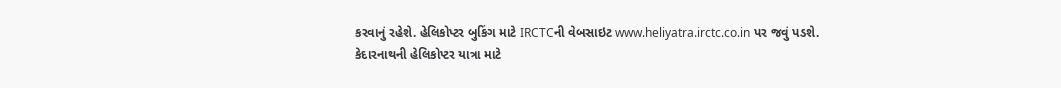કરવાનું રહેશે. હેલિકોપ્ટર બુકિંગ માટે IRCTCની વેબસાઇટ www.heliyatra.irctc.co.in પર જવું પડશે.
કેદારનાથની હેલિકોપ્ટર યાત્રા માટે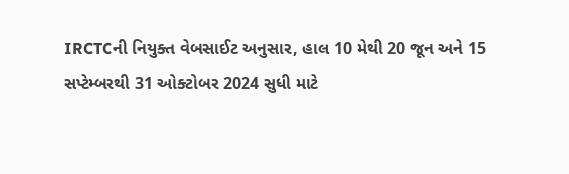IRCTCની નિયુક્ત વેબસાઈટ અનુસાર, હાલ 10 મેથી 20 જૂન અને 15 સપ્ટેમ્બરથી 31 ઓક્ટોબર 2024 સુધી માટે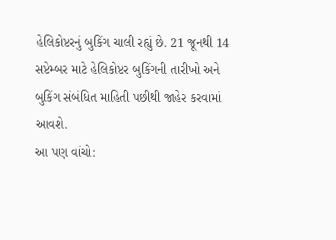હેલિકોપ્ટરનું બુકિંગ ચાલી રહ્યું છે. 21 જૂનથી 14 સપ્ટેમ્બર માટે હેલિકોપ્ટર બુકિંગની તારીખો અને બુકિંગ સંબંધિત માહિતી પછીથી જાહેર કરવામાં આવશે.
આ પણ વાંચો: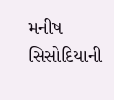મનીષ સિસોદિયાની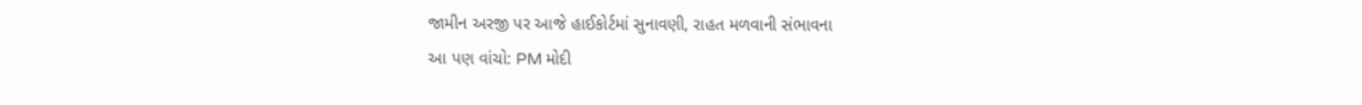જામીન અરજી પર આજે હાઈકોર્ટમાં સુનાવણી, રાહત મળવાની સંભાવના
આ પણ વાંચો: PM મોદી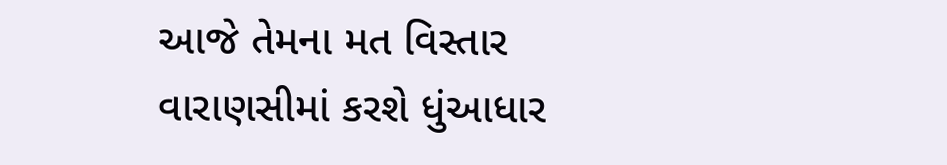આજે તેમના મત વિસ્તાર વારાણસીમાં કરશે ધુંઆધાર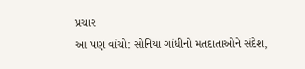પ્રચાર
આ પણ વાંચો: સોનિયા ગાંધીનો મતદાતાઓને સંદેશ,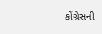કોંગ્રેસની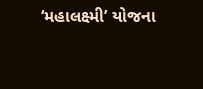‘મહાલક્ષ્મી’ યોજના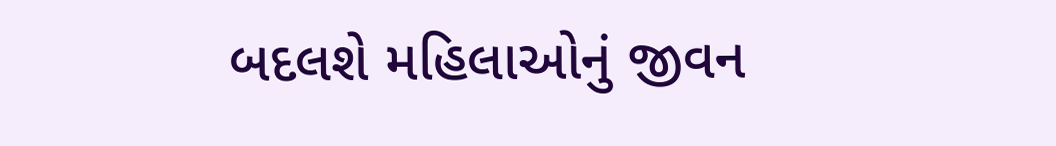બદલશે મહિલાઓનું જીવન